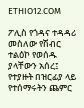ETHIO12.COM

ፖሊስ የጎዳና ተዳዳሪ መስለው የሽብር ተልዕኮ የወሰዱ ያላቸውን አሰረ፤ የተያዙት በዝርፊያ ላይ የተሰማሩትን ጨምር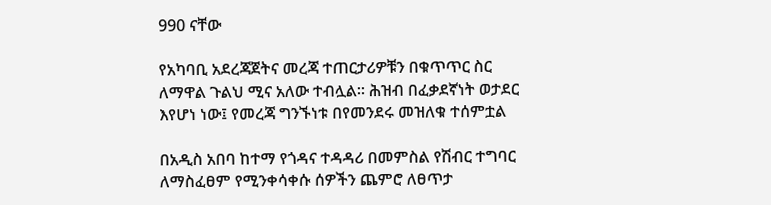990 ናቸው

የአካባቢ አደረጃጀትና መረጃ ተጠርታሪዎቹን በቁጥጥር ስር ለማዋል ጉልህ ሚና አለው ተብሏል። ሕዝብ በፈቃደኛነት ወታደር እየሆነ ነው፤ የመረጃ ግንኙነቱ በየመንደሩ መዝለቁ ተሰምቷል

በአዲስ አበባ ከተማ የጎዳና ተዳዳሪ በመምስል የሽብር ተግባር ለማስፈፀም የሚንቀሳቀሱ ሰዎችን ጨምሮ ለፀጥታ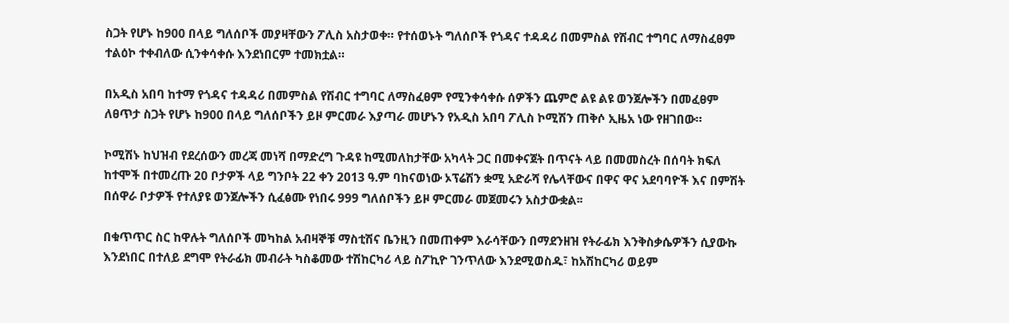ስጋት የሆኑ ከ900 በላይ ግለሰቦች መያዛቸውን ፖሊስ አስታወቀ። የተሰወኑት ግለሰቦች የጎዳና ተዳዳሪ በመምስል የሽብር ተግባር ለማስፈፀም ተልዕኮ ተቀብለው ሲንቀሳቀሱ እንደነበርም ተመክቷል።

በአዲስ አበባ ከተማ የጎዳና ተዳዳሪ በመምስል የሽብር ተግባር ለማስፈፀም የሚንቀሳቀሱ ሰዎችን ጨምሮ ልዩ ልዩ ወንጀሎችን በመፈፀም ለፀጥታ ስጋት የሆኑ ከ900 በላይ ግለሰቦችን ይዞ ምርመራ እያጣራ መሆኑን የአዲስ አበባ ፖሊስ ኮሚሽን ጠቅሶ ኢዜአ ነው የዘገበው።

ኮሚሽኑ ከህዝብ የደረሰውን መረጃ መነሻ በማድረግ ጉዳዩ ከሚመለከታቸው አካላት ጋር በመቀናጀት በጥናት ላይ በመመስረት በሰባት ክፍለ ከተሞች በተመረጡ 20 ቦታዎች ላይ ግንቦት 22 ቀን 2013 ዓ.ም ባከናወነው ኦፕሬሽን ቋሚ አድራሻ የሌላቸውና በዋና ዋና አደባባዮች እና በምሽት በሰዋራ ቦታዎች የተለያዩ ወንጀሎችን ሲፈፅሙ የነበሩ 999 ግለሰቦችን ይዞ ምርመራ መጀመሩን አስታውቋል፡፡

በቁጥጥር ስር ከዋሉት ግለሰቦች መካከል አብዛኞቹ ማስቲሽና ቤንዚን በመጠቀም እራሳቸውን በማደንዘዝ የትራፊክ እንቅስቃሴዎችን ሲያውኩ እንደነበር በተለይ ደግሞ የትራፊክ መብራት ካስቆመው ተሽከርካሪ ላይ ስፖኪዮ ገንጥለው እንደሚወስዱ፣ ከአሽከርካሪ ወይም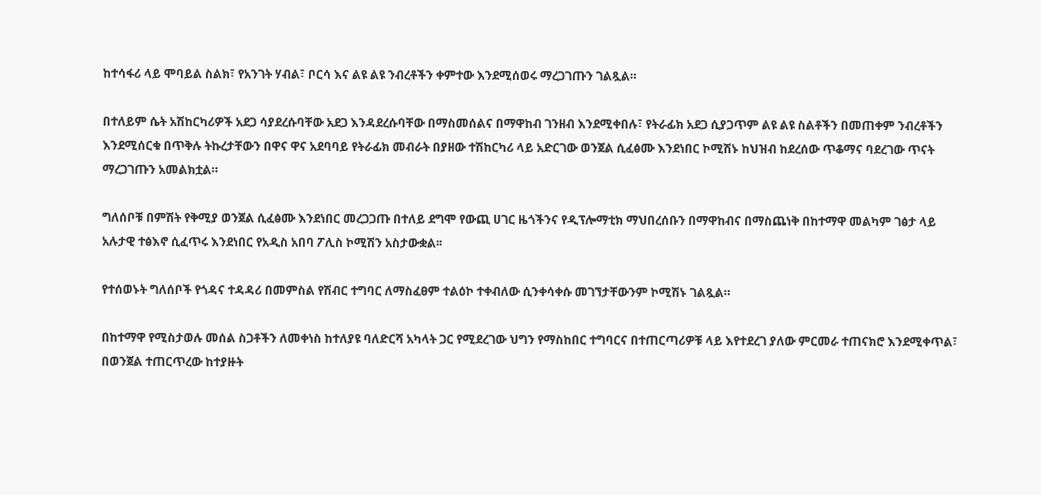ከተሳፋሪ ላይ ሞባይል ስልክ፣ የአንገት ሃብል፣ ቦርሳ እና ልዩ ልዩ ንብረቶችን ቀምተው እንደሚሰወሩ ማረጋገጡን ገልጿል።

በተለይም ሴት አሽከርካሪዎች አደጋ ሳያደረሱባቸው አደጋ እንዳደረሱባቸው በማስመሰልና በማዋከብ ገንዘብ እንደሚቀበሉ፣ የትራፊክ አደጋ ሲያጋጥም ልዩ ልዩ ስልቶችን በመጠቀም ንብረቶችን እንደሚሰርቁ በጥቅሉ ትኩረታቸውን በዋና ዋና አደባባይ የትራፊክ መብራት በያዘው ተሽከርካሪ ላይ አድርገው ወንጀል ሲፈፅሙ እንደነበር ኮሚሽኑ ከህዝብ ከደረሰው ጥቆማና ባደረገው ጥናት ማረጋገጡን አመልክቷል።

ግለሰቦቹ በምሽት የቅሚያ ወንጀል ሲፈፅሙ እንደነበር መረጋጋጡ በተለይ ደግሞ የውጪ ሀገር ዜጎችንና የዲፕሎማቲክ ማህበረሰቡን በማዋከብና በማስጨነቅ በከተማዋ መልካም ገፅታ ላይ አሉታዊ ተፅእኖ ሲፈጥሩ እንደነበር የአዲስ አበባ ፖሊስ ኮሚሽን አስታውቋል፡፡

የተሰወኑት ግለሰቦች የጎዳና ተዳዳሪ በመምስል የሽብር ተግባር ለማስፈፀም ተልዕኮ ተቀብለው ሲንቀሳቀሱ መገኘታቸውንም ኮሚሽኑ ገልጿል።

በከተማዋ የሚስታወሉ መሰል ስጋቶችን ለመቀነስ ከተለያዩ ባለድርሻ አካላት ጋር የሚደረገው ህግን የማስከበር ተግባርና በተጠርጣሪዎቹ ላይ እየተደረገ ያለው ምርመራ ተጠናክሮ እንደሚቀጥል፣ በወንጀል ተጠርጥረው ከተያዙት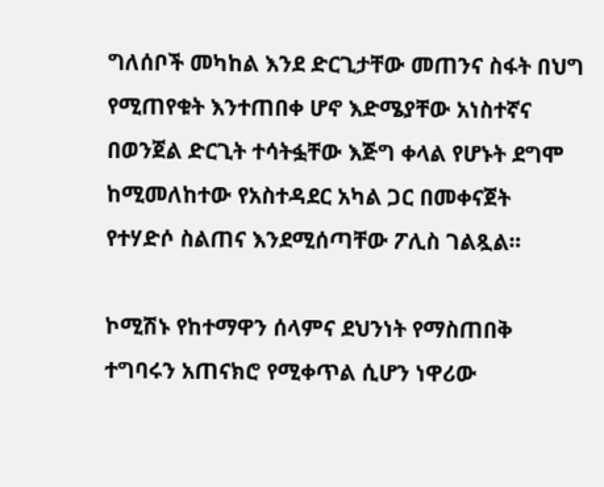ግለሰቦች መካከል እንደ ድርጊታቸው መጠንና ስፋት በህግ የሚጠየቁት እንተጠበቀ ሆኖ እድሜያቸው አነስተኛና በወንጀል ድርጊት ተሳትፏቸው እጅግ ቀላል የሆኑት ደግሞ ከሚመለከተው የአስተዳደር አካል ጋር በመቀናጀት የተሃድሶ ስልጠና እንደሚሰጣቸው ፖሊስ ገልጿል፡፡

ኮሚሽኑ የከተማዋን ሰላምና ደህንነት የማስጠበቅ ተግባሩን አጠናክሮ የሚቀጥል ሲሆን ነዋሪው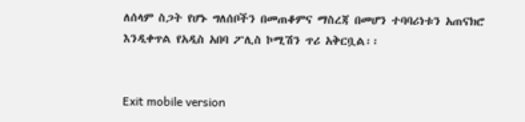ለሰላም ስጋት የሆኑ ግለሰቦችን በመጠቆምና ማስረጃ በመሆን ተባባሪነቱን አጠናክሮ እንዲቀጥል የአዲስ አበባ ፖሊስ ኮሚሽን ጥሪ አቅርቧል፡፡


Exit mobile version